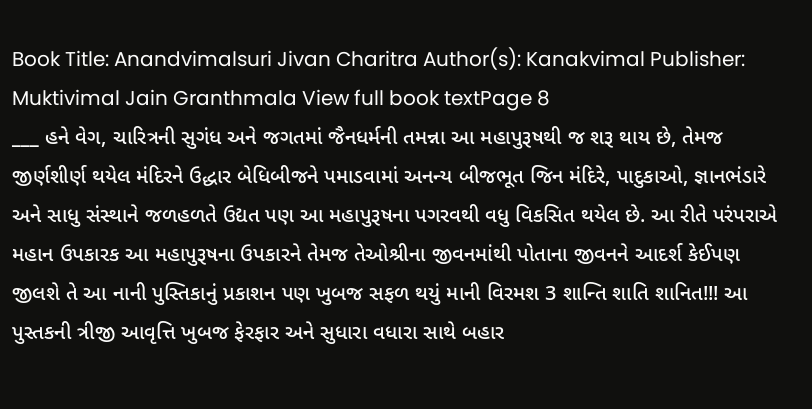Book Title: Anandvimalsuri Jivan Charitra Author(s): Kanakvimal Publisher: Muktivimal Jain Granthmala View full book textPage 8
___ હને વેગ, ચારિત્રની સુગંધ અને જગતમાં જૈનધર્મની તમન્ના આ મહાપુરૂષથી જ શરૂ થાય છે, તેમજ જીર્ણશીર્ણ થયેલ મંદિરને ઉદ્ધાર બેધિબીજને પમાડવામાં અનન્ય બીજભૂત જિન મંદિરે, પાદુકાઓ, જ્ઞાનભંડારે અને સાધુ સંસ્થાને જળહળતે ઉદ્યત પણ આ મહાપુરૂષના પગરવથી વધુ વિકસિત થયેલ છે. આ રીતે પરંપરાએ મહાન ઉપકારક આ મહાપુરૂષના ઉપકારને તેમજ તેઓશ્રીના જીવનમાંથી પોતાના જીવનને આદર્શ કેઈપણ જીલશે તે આ નાની પુસ્તિકાનું પ્રકાશન પણ ખુબજ સફળ થયું માની વિરમશ 3 શાન્તિ શાતિ શાનિત!!! આ પુસ્તકની ત્રીજી આવૃત્તિ ખુબજ ફેરફાર અને સુધારા વધારા સાથે બહાર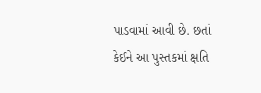પાડવામાં આવી છે. છતાં કેઈને આ પુસ્તકમાં ક્ષતિ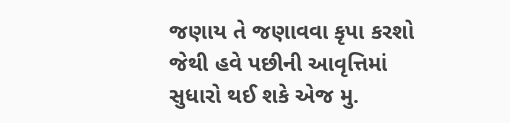જણાય તે જણાવવા કૃપા કરશો જેથી હવે પછીની આવૃત્તિમાં સુધારો થઈ શકે એજ મુ.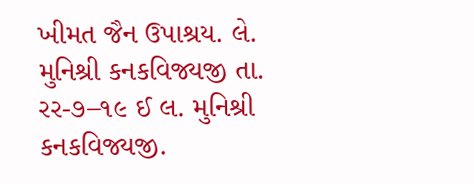ખીમત જૈન ઉપાશ્રય. લે. મુનિશ્રી કનકવિજ્યજી તા. રર-૭–૧૯ ઈ લ. મુનિશ્રી કનકવિજ્યજી.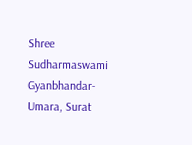Shree Sudharmaswami Gyanbhandar-Umara, Surat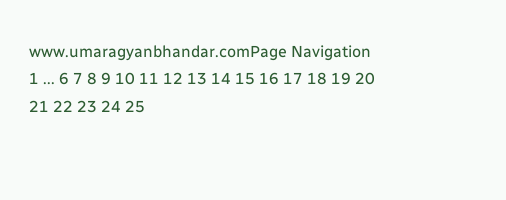www.umaragyanbhandar.comPage Navigation
1 ... 6 7 8 9 10 11 12 13 14 15 16 17 18 19 20 21 22 23 24 25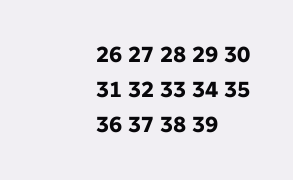26 27 28 29 30 31 32 33 34 35 36 37 38 39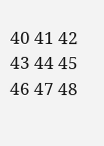40 41 42 43 44 45 46 47 48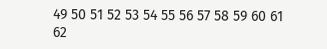49 50 51 52 53 54 55 56 57 58 59 60 61 62